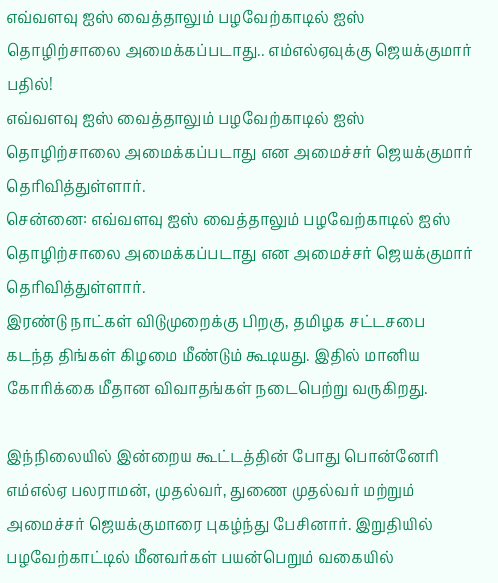எவ்வளவு ஐஸ் வைத்தாலும் பழவேற்காடில் ஐஸ் தொழிற்சாலை அமைக்கப்படாது.. எம்எல்ஏவுக்கு ஜெயக்குமார் பதில்!
எவ்வளவு ஐஸ் வைத்தாலும் பழவேற்காடில் ஐஸ் தொழிற்சாலை அமைக்கப்படாது என அமைச்சர் ஜெயக்குமார் தெரிவித்துள்ளார்.
சென்னை: எவ்வளவு ஐஸ் வைத்தாலும் பழவேற்காடில் ஐஸ் தொழிற்சாலை அமைக்கப்படாது என அமைச்சர் ஜெயக்குமார் தெரிவித்துள்ளார்.
இரண்டு நாட்கள் விடுமுறைக்கு பிறகு, தமிழக சட்டசபை கடந்த திங்கள் கிழமை மீண்டும் கூடியது. இதில் மானிய கோரிக்கை மீதான விவாதங்கள் நடைபெற்று வருகிறது.

இந்நிலையில் இன்றைய கூட்டத்தின் போது பொன்னேரி எம்எல்ஏ பலராமன், முதல்வர், துணை முதல்வர் மற்றும் அமைச்சர் ஜெயக்குமாரை புகழ்ந்து பேசினார். இறுதியில் பழவேற்காட்டில் மீனவர்கள் பயன்பெறும் வகையில்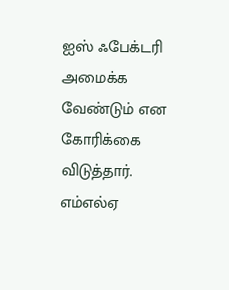ஐஸ் ஃபேக்டரி அமைக்க வேண்டும் என கோரிக்கை விடுத்தார்.
எம்எல்ஏ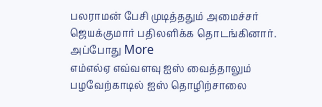பலராமன் பேசி முடித்ததும் அமைச்சர் ஜெயக்குமார் பதிலளிக்க தொடங்கினார். அப்போது More
எம்எல்ஏ எவ்வளவு ஐஸ் வைத்தாலும் பழவேற்காடில் ஐஸ் தொழிற்சாலை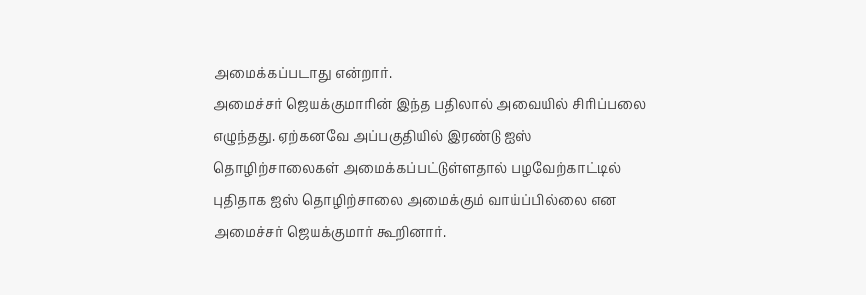அமைக்கப்படாது என்றார்.
அமைச்சர் ஜெயக்குமாரின் இந்த பதிலால் அவையில் சிரிப்பலை எழுந்தது. ஏற்கனவே அப்பகுதியில் இரண்டு ஐஸ் தொழிற்சாலைகள் அமைக்கப்பட்டுள்ளதால் பழவேற்காட்டில் புதிதாக ஐஸ் தொழிற்சாலை அமைக்கும் வாய்ப்பில்லை என அமைச்சர் ஜெயக்குமார் கூறினார்.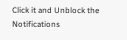Click it and Unblock the Notifications